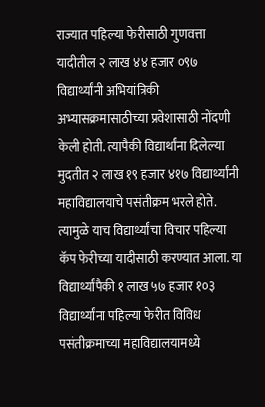राज्यात पहिल्या फेरीसाठी गुणवत्ता यादीतील २ लाख ४४ हजार ०९७ विद्यार्थ्यांनी अभियांत्रिकी अभ्यासक्रमासाठीच्या प्रवेशासाठी नोंदणी केली होती. त्यापैकी विद्यार्थांना दिलेल्या मुदतीत २ लाख १९ हजार ४१७ विद्यार्थ्यांनी महाविद्यालयाचे पसंतीक्रम भरले होते. त्यामुळे याच विद्यार्थ्यांचा विचार पहिल्या कॅप फेरीच्या यादीसाठी करण्यात आला. या विद्यार्थ्यांपैकी १ लाख ५७ हजार १०३ विद्यार्थ्यांना पहिल्या फेरीत विविध पसंतीक्रमाच्या महाविद्यालयामध्ये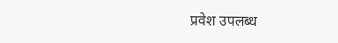प्रवेश उपलब्ध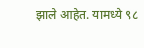झाले आहेत. यामध्ये ९८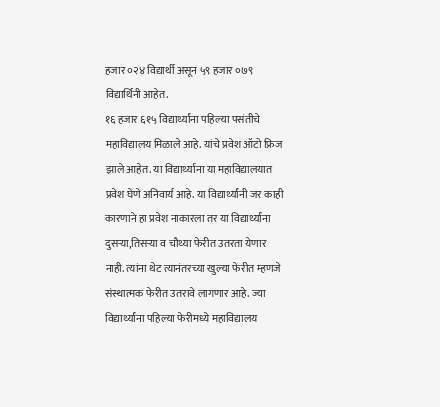हजार ०२४ विद्यार्थी असून ५९ हजार ०७९ विद्यार्थिनी आहेत.
१६ हजार ६१५ विद्यार्थ्यांना पहिल्या पसंतीचे महाविद्यालय मिळाले आहे. यांचे प्रवेश ऑटो फ्रिज झाले आहेत. या विद्यार्थ्याना या महाविद्यालयात प्रवेश घेणे अनिवार्य आहे. या विद्यार्थ्यांनी जर काही कारणाने हा प्रवेश नाकारला तर या विद्यार्थ्यांना दुसऱ्या,तिसऱ्या व चौथ्या फेरीत उतरता येणार नाही. त्यांना थेट त्यानंतरच्या खुल्या फेरीत म्हणजे संस्थात्मक फेरीत उतरावे लागणार आहे. ज्या विद्यार्थ्यांना पहिल्या फेरीमध्ये महाविद्यालय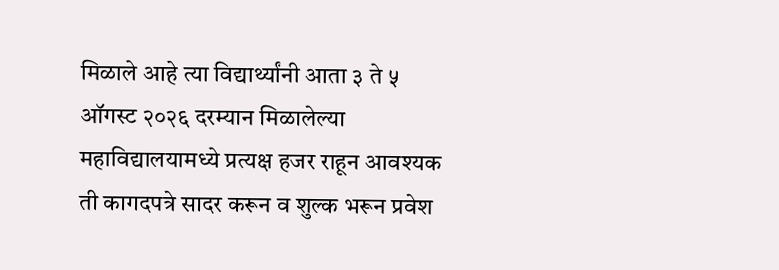मिळाले आहे त्या विद्यार्थ्यांनी आता ३ ते ५ ऑगस्ट २०२६ दरम्यान मिळालेल्या महाविद्यालयामध्ये प्रत्यक्ष हजर राहून आवश्यक ती कागदपत्रे सादर करून व शुल्क भरून प्रवेश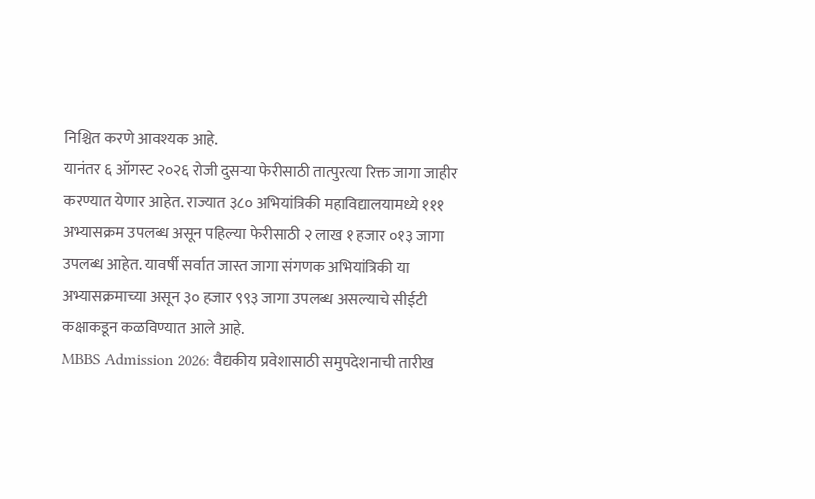निश्चित करणे आवश्यक आहे.
यानंतर ६ ऑगस्ट २०२६ रोजी दुसऱ्या फेरीसाठी तात्पुरत्या रिक्त जागा जाहीर करण्यात येणार आहेत. राज्यात ३८० अभियांत्रिकी महाविद्यालयामध्ये १११ अभ्यासक्रम उपलब्ध असून पहिल्या फेरीसाठी २ लाख १ हजार ०१३ जागा उपलब्ध आहेत. यावर्षी सर्वात जास्त जागा संगणक अभियांत्रिकी या अभ्यासक्रमाच्या असून ३० हजार ९९३ जागा उपलब्ध असल्याचे सीईटी कक्षाकडून कळविण्यात आले आहे.
MBBS Admission 2026: वैद्यकीय प्रवेशासाठी समुपदेशनाची तारीख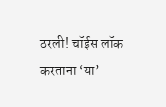ठरली! चॉईस लॉक करताना ‘या’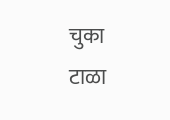चुका टाळा